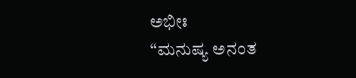ಅಭೀಃ
“ಮನುಷ್ಯ ಅನಂತ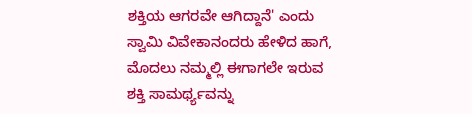ಶಕ್ತಿಯ ಆಗರವೇ ಆಗಿದ್ದಾನೆ' ಎಂದು ಸ್ವಾಮಿ ವಿವೇಕಾನಂದರು ಹೇಳಿದ ಹಾಗೆ, ಮೊದಲು ನಮ್ಮಲ್ಲಿ ಈಗಾಗಲೇ ಇರುವ ಶಕ್ತಿ ಸಾಮರ್ಥ್ಯವನ್ನು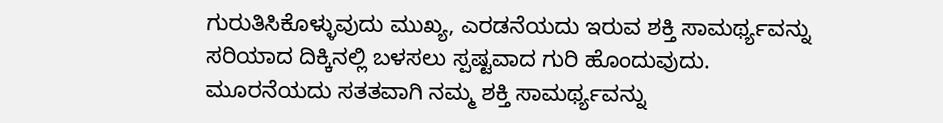ಗುರುತಿಸಿಕೊಳ್ಳುವುದು ಮುಖ್ಯ, ಎರಡನೆಯದು ಇರುವ ಶಕ್ತಿ ಸಾಮರ್ಥ್ಯವನ್ನು ಸರಿಯಾದ ದಿಕ್ಕಿನಲ್ಲಿ ಬಳಸಲು ಸ್ಪಷ್ಟವಾದ ಗುರಿ ಹೊಂದುವುದು. ಮೂರನೆಯದು ಸತತವಾಗಿ ನಮ್ಮ ಶಕ್ತಿ ಸಾಮರ್ಥ್ಯವನ್ನು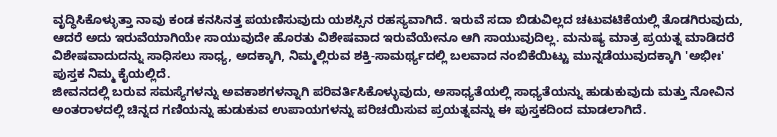ವೃದ್ಧಿಸಿಕೊಳ್ಳುತ್ತಾ ನಾವು ಕಂಡ ಕನಸಿನತ್ತ ಪಯಣಿಸುವುದು ಯಶಸ್ಸಿನ ರಹಸ್ಯವಾಗಿದೆ. ಇರುವೆ ಸದಾ ಬಿಡುವಿಲ್ಲದ ಚಟುವಟಿಕೆಯಲ್ಲಿ ತೊಡಗಿರುವುದು, ಆದರೆ ಅದು ಇರುವೆಯಾಗಿಯೇ ಸಾಯುವುದೇ ಹೊರತು ವಿಶೇಷವಾದ ಇರುವೆಯೇನೂ ಆಗಿ ಸಾಯುವುದಿಲ್ಲ. ಮನುಷ್ಯ ಮಾತ್ರ ಪ್ರಯತ್ನ ಮಾಡಿದರೆ ವಿಶೇಷವಾದುದನ್ನು ಸಾಧಿಸಲು ಸಾಧ್ಯ, ಅದಕ್ಕಾಗಿ, ನಿಮ್ಮಲ್ಲಿರುವ ಶಕ್ತಿ-ಸಾಮರ್ಥ್ಯದಲ್ಲಿ ಬಲವಾದ ನಂಬಿಕೆಯಿಟ್ಟು ಮುನ್ನಡೆಯುವುದಕ್ಕಾಗಿ 'ಅಭೀಃ' ಪುಸ್ತಕ ನಿಮ್ಮ ಕೈಯಲ್ಲಿದೆ.
ಜೀವನದಲ್ಲಿ ಬರುವ ಸಮಸ್ಯೆಗಳನ್ನು ಅವಕಾಶಗಳನ್ನಾಗಿ ಪರಿವರ್ತಿಸಿಕೊಳ್ಳುವುದು, ಅಸಾಧ್ಯತೆಯಲ್ಲಿ ಸಾಧ್ಯತೆಯನ್ನು ಹುಡುಕುವುದು ಮತ್ತು ನೋವಿನ ಅಂತರಾಳದಲ್ಲಿ ಚಿನ್ನದ ಗಣಿಯನ್ನು ಹುಡುಕುವ ಉಪಾಯಗಳನ್ನು ಪರಿಚಯಿಸುವ ಪ್ರಯತ್ನವನ್ನು ಈ ಪುಸ್ತಕದಿಂದ ಮಾಡಲಾಗಿದೆ.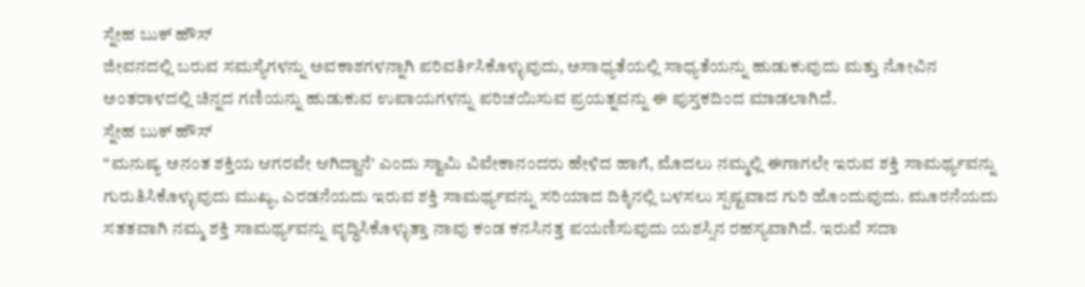ಸ್ನೇಹ ಬುಕ್ ಹೌಸ್
ಜೀವನದಲ್ಲಿ ಬರುವ ಸಮಸ್ಯೆಗಳನ್ನು ಅವಕಾಶಗಳನ್ನಾಗಿ ಪರಿವರ್ತಿಸಿಕೊಳ್ಳುವುದು, ಅಸಾಧ್ಯತೆಯಲ್ಲಿ ಸಾಧ್ಯತೆಯನ್ನು ಹುಡುಕುವುದು ಮತ್ತು ನೋವಿನ ಅಂತರಾಳದಲ್ಲಿ ಚಿನ್ನದ ಗಣಿಯನ್ನು ಹುಡುಕುವ ಉಪಾಯಗಳನ್ನು ಪರಿಚಯಿಸುವ ಪ್ರಯತ್ನವನ್ನು ಈ ಪುಸ್ತಕದಿಂದ ಮಾಡಲಾಗಿದೆ.
ಸ್ನೇಹ ಬುಕ್ ಹೌಸ್
“ಮನುಷ್ಯ ಅನಂತ ಶಕ್ತಿಯ ಆಗರವೇ ಆಗಿದ್ದಾನೆ' ಎಂದು ಸ್ವಾಮಿ ವಿವೇಕಾನಂದರು ಹೇಳಿದ ಹಾಗೆ, ಮೊದಲು ನಮ್ಮಲ್ಲಿ ಈಗಾಗಲೇ ಇರುವ ಶಕ್ತಿ ಸಾಮರ್ಥ್ಯವನ್ನು ಗುರುತಿಸಿಕೊಳ್ಳುವುದು ಮುಖ್ಯ, ಎರಡನೆಯದು ಇರುವ ಶಕ್ತಿ ಸಾಮರ್ಥ್ಯವನ್ನು ಸರಿಯಾದ ದಿಕ್ಕಿನಲ್ಲಿ ಬಳಸಲು ಸ್ಪಷ್ಟವಾದ ಗುರಿ ಹೊಂದುವುದು. ಮೂರನೆಯದು ಸತತವಾಗಿ ನಮ್ಮ ಶಕ್ತಿ ಸಾಮರ್ಥ್ಯವನ್ನು ವೃದ್ಧಿಸಿಕೊಳ್ಳುತ್ತಾ ನಾವು ಕಂಡ ಕನಸಿನತ್ತ ಪಯಣಿಸುವುದು ಯಶಸ್ಸಿನ ರಹಸ್ಯವಾಗಿದೆ. ಇರುವೆ ಸದಾ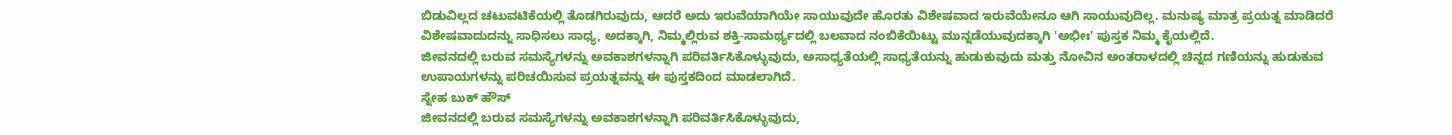ಬಿಡುವಿಲ್ಲದ ಚಟುವಟಿಕೆಯಲ್ಲಿ ತೊಡಗಿರುವುದು, ಆದರೆ ಅದು ಇರುವೆಯಾಗಿಯೇ ಸಾಯುವುದೇ ಹೊರತು ವಿಶೇಷವಾದ ಇರುವೆಯೇನೂ ಆಗಿ ಸಾಯುವುದಿಲ್ಲ. ಮನುಷ್ಯ ಮಾತ್ರ ಪ್ರಯತ್ನ ಮಾಡಿದರೆ ವಿಶೇಷವಾದುದನ್ನು ಸಾಧಿಸಲು ಸಾಧ್ಯ, ಅದಕ್ಕಾಗಿ, ನಿಮ್ಮಲ್ಲಿರುವ ಶಕ್ತಿ-ಸಾಮರ್ಥ್ಯದಲ್ಲಿ ಬಲವಾದ ನಂಬಿಕೆಯಿಟ್ಟು ಮುನ್ನಡೆಯುವುದಕ್ಕಾಗಿ 'ಅಭೀಃ' ಪುಸ್ತಕ ನಿಮ್ಮ ಕೈಯಲ್ಲಿದೆ.
ಜೀವನದಲ್ಲಿ ಬರುವ ಸಮಸ್ಯೆಗಳನ್ನು ಅವಕಾಶಗಳನ್ನಾಗಿ ಪರಿವರ್ತಿಸಿಕೊಳ್ಳುವುದು, ಅಸಾಧ್ಯತೆಯಲ್ಲಿ ಸಾಧ್ಯತೆಯನ್ನು ಹುಡುಕುವುದು ಮತ್ತು ನೋವಿನ ಅಂತರಾಳದಲ್ಲಿ ಚಿನ್ನದ ಗಣಿಯನ್ನು ಹುಡುಕುವ ಉಪಾಯಗಳನ್ನು ಪರಿಚಯಿಸುವ ಪ್ರಯತ್ನವನ್ನು ಈ ಪುಸ್ತಕದಿಂದ ಮಾಡಲಾಗಿದೆ.
ಸ್ನೇಹ ಬುಕ್ ಹೌಸ್
ಜೀವನದಲ್ಲಿ ಬರುವ ಸಮಸ್ಯೆಗಳನ್ನು ಅವಕಾಶಗಳನ್ನಾಗಿ ಪರಿವರ್ತಿಸಿಕೊಳ್ಳುವುದು,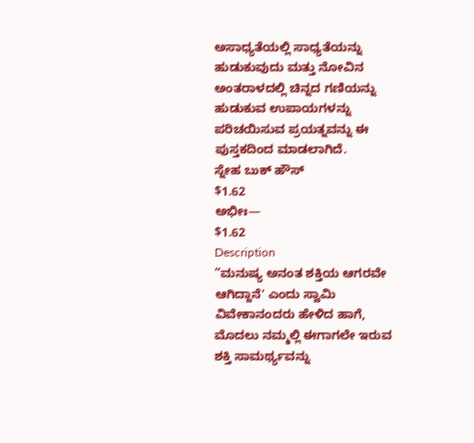ಅಸಾಧ್ಯತೆಯಲ್ಲಿ ಸಾಧ್ಯತೆಯನ್ನು ಹುಡುಕುವುದು ಮತ್ತು ನೋವಿನ ಅಂತರಾಳದಲ್ಲಿ ಚಿನ್ನದ ಗಣಿಯನ್ನು ಹುಡುಕುವ ಉಪಾಯಗಳನ್ನು ಪರಿಚಯಿಸುವ ಪ್ರಯತ್ನವನ್ನು ಈ ಪುಸ್ತಕದಿಂದ ಮಾಡಲಾಗಿದೆ.
ಸ್ನೇಹ ಬುಕ್ ಹೌಸ್
$1.62
ಅಭೀಃ—
$1.62
Description
“ಮನುಷ್ಯ ಅನಂತ ಶಕ್ತಿಯ ಆಗರವೇ ಆಗಿದ್ದಾನೆ' ಎಂದು ಸ್ವಾಮಿ ವಿವೇಕಾನಂದರು ಹೇಳಿದ ಹಾಗೆ, ಮೊದಲು ನಮ್ಮಲ್ಲಿ ಈಗಾಗಲೇ ಇರುವ ಶಕ್ತಿ ಸಾಮರ್ಥ್ಯವನ್ನು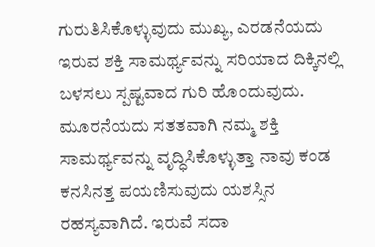ಗುರುತಿಸಿಕೊಳ್ಳುವುದು ಮುಖ್ಯ, ಎರಡನೆಯದು ಇರುವ ಶಕ್ತಿ ಸಾಮರ್ಥ್ಯವನ್ನು ಸರಿಯಾದ ದಿಕ್ಕಿನಲ್ಲಿ ಬಳಸಲು ಸ್ಪಷ್ಟವಾದ ಗುರಿ ಹೊಂದುವುದು. ಮೂರನೆಯದು ಸತತವಾಗಿ ನಮ್ಮ ಶಕ್ತಿ ಸಾಮರ್ಥ್ಯವನ್ನು ವೃದ್ಧಿಸಿಕೊಳ್ಳುತ್ತಾ ನಾವು ಕಂಡ ಕನಸಿನತ್ತ ಪಯಣಿಸುವುದು ಯಶಸ್ಸಿನ ರಹಸ್ಯವಾಗಿದೆ. ಇರುವೆ ಸದಾ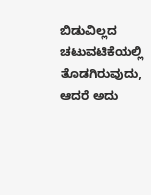ಬಿಡುವಿಲ್ಲದ ಚಟುವಟಿಕೆಯಲ್ಲಿ ತೊಡಗಿರುವುದು, ಆದರೆ ಅದು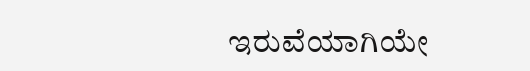ಇರುವೆಯಾಗಿಯೇ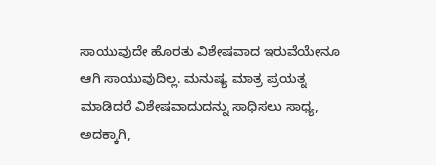ಸಾಯುವುದೇ ಹೊರತು ವಿಶೇಷವಾದ ಇರುವೆಯೇನೂ ಆಗಿ ಸಾಯುವುದಿಲ್ಲ. ಮನುಷ್ಯ ಮಾತ್ರ ಪ್ರಯತ್ನ ಮಾಡಿದರೆ ವಿಶೇಷವಾದುದನ್ನು ಸಾಧಿಸಲು ಸಾಧ್ಯ, ಅದಕ್ಕಾಗಿ,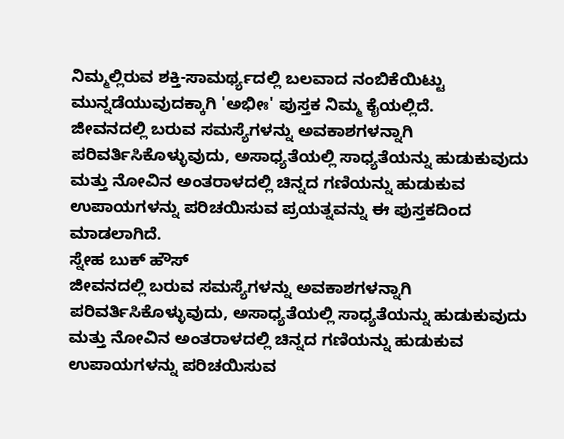ನಿಮ್ಮಲ್ಲಿರುವ ಶಕ್ತಿ-ಸಾಮರ್ಥ್ಯದಲ್ಲಿ ಬಲವಾದ ನಂಬಿಕೆಯಿಟ್ಟು ಮುನ್ನಡೆಯುವುದಕ್ಕಾಗಿ 'ಅಭೀಃ' ಪುಸ್ತಕ ನಿಮ್ಮ ಕೈಯಲ್ಲಿದೆ.
ಜೀವನದಲ್ಲಿ ಬರುವ ಸಮಸ್ಯೆಗಳನ್ನು ಅವಕಾಶಗಳನ್ನಾಗಿ ಪರಿವರ್ತಿಸಿಕೊಳ್ಳುವುದು, ಅಸಾಧ್ಯತೆಯಲ್ಲಿ ಸಾಧ್ಯತೆಯನ್ನು ಹುಡುಕುವುದು ಮತ್ತು ನೋವಿನ ಅಂತರಾಳದಲ್ಲಿ ಚಿನ್ನದ ಗಣಿಯನ್ನು ಹುಡುಕುವ ಉಪಾಯಗಳನ್ನು ಪರಿಚಯಿಸುವ ಪ್ರಯತ್ನವನ್ನು ಈ ಪುಸ್ತಕದಿಂದ ಮಾಡಲಾಗಿದೆ.
ಸ್ನೇಹ ಬುಕ್ ಹೌಸ್
ಜೀವನದಲ್ಲಿ ಬರುವ ಸಮಸ್ಯೆಗಳನ್ನು ಅವಕಾಶಗಳನ್ನಾಗಿ ಪರಿವರ್ತಿಸಿಕೊಳ್ಳುವುದು, ಅಸಾಧ್ಯತೆಯಲ್ಲಿ ಸಾಧ್ಯತೆಯನ್ನು ಹುಡುಕುವುದು ಮತ್ತು ನೋವಿನ ಅಂತರಾಳದಲ್ಲಿ ಚಿನ್ನದ ಗಣಿಯನ್ನು ಹುಡುಕುವ ಉಪಾಯಗಳನ್ನು ಪರಿಚಯಿಸುವ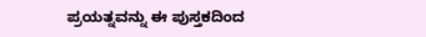ಪ್ರಯತ್ನವನ್ನು ಈ ಪುಸ್ತಕದಿಂದ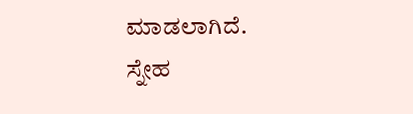ಮಾಡಲಾಗಿದೆ.
ಸ್ನೇಹ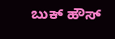ಬುಕ್ ಹೌಸ್